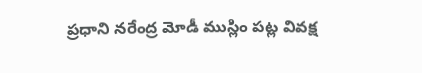ప్రధాని నరేంద్ర మోడీ ముస్లిం పట్ల వివక్ష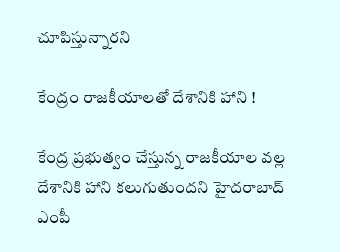చూపిస్తున్నారని

కేంద్రం రాజకీయాలతో దేశానికి హాని !

కేంద్ర ప్రభుత్వం చేస్తున్న రాజకీయాల వల్ల దేశానికి హాని కలుగుతుందని హైదరాబాద్ ఎంపీ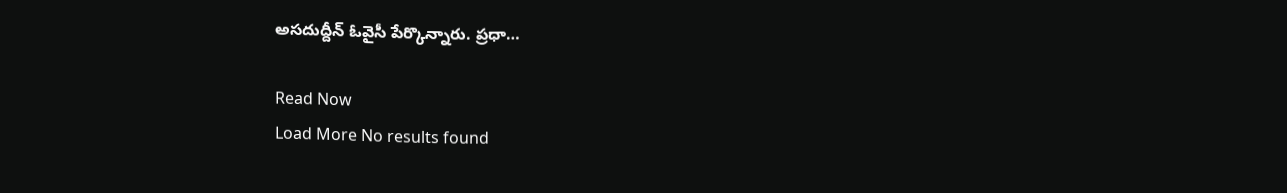అసదుద్దీన్ ఓవైసీ పేర్కొన్నారు. ప్రధా…

Read Now
Load More No results found